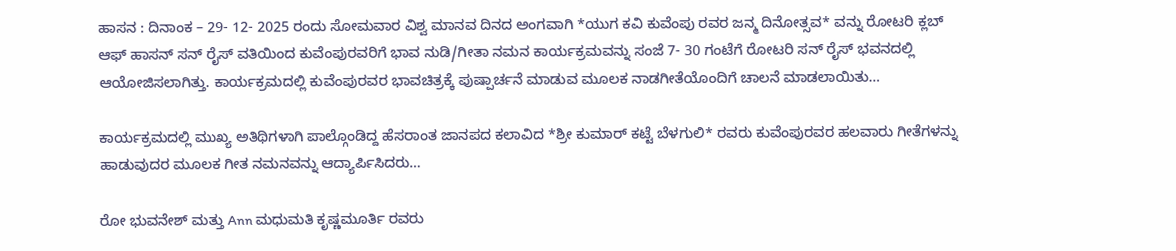ಹಾಸನ : ದಿನಾಂಕ – 29- 12- 2025 ರಂದು ಸೋಮವಾರ ವಿಶ್ವ ಮಾನವ ದಿನದ ಅಂಗವಾಗಿ *ಯುಗ ಕವಿ ಕುವೆಂಪು ರವರ ಜನ್ಮ ದಿನೋತ್ಸವ* ವನ್ನು ರೋಟರಿ ಕ್ಲಬ್ ಆಫ್ ಹಾಸನ್ ಸನ್ ರೈಸ್ ವತಿಯಿಂದ ಕುವೆಂಪುರವರಿಗೆ ಭಾವ ನುಡಿ/ಗೀತಾ ನಮನ ಕಾರ್ಯಕ್ರಮವನ್ನು ಸಂಜೆ 7- 30 ಗಂಟೆಗೆ ರೋಟರಿ ಸನ್ ರೈಸ್ ಭವನದಲ್ಲಿ ಆಯೋಜಿಸಲಾಗಿತ್ತು. ಕಾರ್ಯಕ್ರಮದಲ್ಲಿ ಕುವೆಂಪುರವರ ಭಾವಚಿತ್ರಕ್ಕೆ ಪುಷ್ಪಾರ್ಚನೆ ಮಾಡುವ ಮೂಲಕ ನಾಡಗೀತೆಯೊಂದಿಗೆ ಚಾಲನೆ ಮಾಡಲಾಯಿತು…

ಕಾರ್ಯಕ್ರಮದಲ್ಲಿ ಮುಖ್ಯ ಅತಿಥಿಗಳಾಗಿ ಪಾಲ್ಗೊಂಡಿದ್ದ ಹೆಸರಾಂತ ಜಾನಪದ ಕಲಾವಿದ *ಶ್ರೀ ಕುಮಾರ್ ಕಟ್ಟೆ ಬೆಳಗುಲಿ* ರವರು ಕುವೆಂಪುರವರ ಹಲವಾರು ಗೀತೆಗಳನ್ನು ಹಾಡುವುದರ ಮೂಲಕ ಗೀತ ನಮನವನ್ನು ಆದ್ಯಾರ್ಪಿಸಿದರು…

ರೋ ಭುವನೇಶ್ ಮತ್ತು Ann ಮಧುಮತಿ ಕೃಷ್ಣಮೂರ್ತಿ ರವರು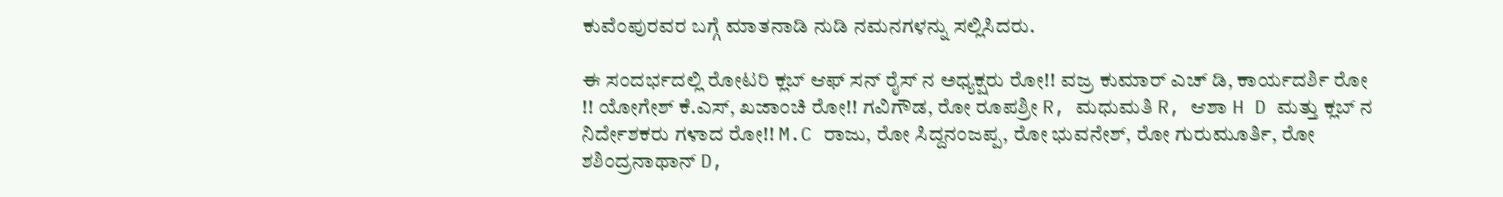ಕುವೆಂಪುರವರ ಬಗ್ಗೆ ಮಾತನಾಡಿ ನುಡಿ ನಮನಗಳನ್ನು ಸಲ್ಲಿಸಿದರು.

ಈ ಸಂದರ್ಭದಲ್ಲಿ ರೋಟರಿ ಕ್ಲಬ್ ಆಫ್ ಸನ್ ರೈಸ್ ನ ಅಧ್ಯಕ್ಷರು ರೋ!! ವಜ್ರ ಕುಮಾರ್ ಎಚ್ ಡಿ, ಕಾರ್ಯದರ್ಶಿ ರೋ !! ಯೋಗೇಶ್ ಕೆ.ಎಸ್, ಖಜಾಂಚಿ ರೋ!! ಗವಿಗೌಡ, ರೋ ರೂಪಶ್ರೀ R, ಮಧುಮತಿ R, ಆಶಾ H D ಮತ್ತು ಕ್ಲಬ್ ನ ನಿರ್ದೇಶಕರು ಗಳಾದ ರೋ!! M.C ರಾಜು, ರೋ ಸಿದ್ದನಂಜಪ್ಪ, ರೋ ಭುವನೇಶ್, ರೋ ಗುರುಮೂರ್ತಿ, ರೋ ಶಶಿಂದ್ರನಾಥಾನ್ D,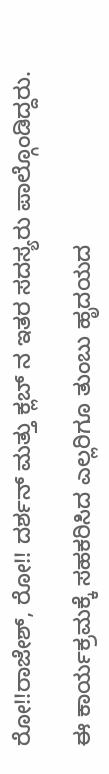ರೋ!!ರಾಜೇಶ್, ರೋ!! ದರ್ಶನ್ ಮತ್ತು ಕ್ಲಬ್ ನ ಇತರ ಸದಸ್ಯರು ಪಾಲ್ಗೊಂಡಿದ್ದರು.

ಈ ಕಾರ್ಯಕ್ರಮಕ್ಕೆ ಸಹಕರಿಸಿದ ಎಲ್ಲರಿಗೂ ತುಂಬು ಹೃದಯದ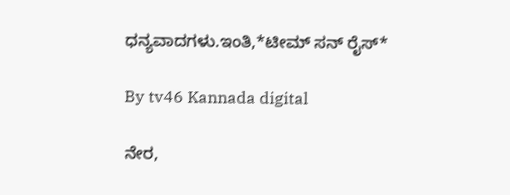ಧನ್ಯವಾದಗಳು.ಇಂತಿ,*ಟೀಮ್ ಸನ್ ರೈಸ್*

By tv46 Kannada digital

ನೇರ,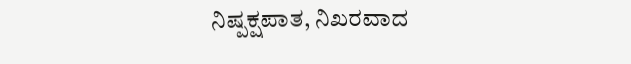ನಿಷ್ಪಕ್ಷಪಾತ, ನಿಖರವಾದ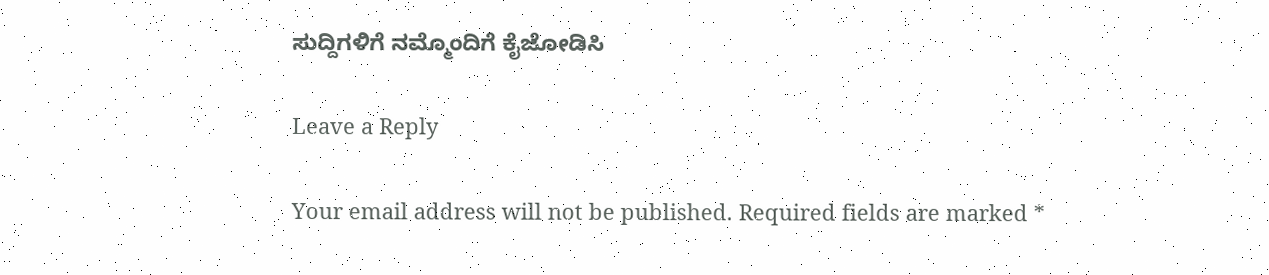ಸುದ್ದಿಗಳಿಗೆ ನಮ್ಮೊಂದಿಗೆ ಕೈಜೋಡಿಸಿ

Leave a Reply

Your email address will not be published. Required fields are marked *